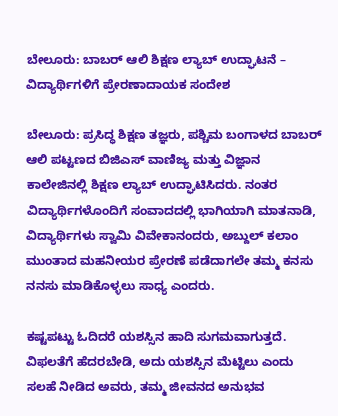ಬೇಲೂರು: ಬಾಬರ್ ಆಲಿ ಶಿಕ್ಷಣ ಲ್ಯಾಬ್ ಉದ್ಘಾಟನೆ – ವಿದ್ಯಾರ್ಥಿಗಳಿಗೆ ಪ್ರೇರಣಾದಾಯಕ ಸಂದೇಶ

ಬೇಲೂರು: ಪ್ರಸಿದ್ಧ ಶಿಕ್ಷಣ ತಜ್ಞರು, ಪಶ್ಚಿಮ ಬಂಗಾಳದ ಬಾಬರ್ ಆಲಿ ಪಟ್ಟಣದ ಬಿಜಿಎಸ್ ವಾಣಿಜ್ಯ ಮತ್ತು ವಿಜ್ಞಾನ ಕಾಲೇಜಿನಲ್ಲಿ ಶಿಕ್ಷಣ ಲ್ಯಾಬ್ ಉದ್ಘಾಟಿಸಿದರು. ನಂತರ ವಿದ್ಯಾರ್ಥಿಗಳೊಂದಿಗೆ ಸಂವಾದದಲ್ಲಿ ಭಾಗಿಯಾಗಿ ಮಾತನಾಡಿ, ವಿದ್ಯಾರ್ಥಿಗಳು ಸ್ವಾಮಿ ವಿವೇಕಾನಂದರು, ಅಬ್ದುಲ್ ಕಲಾಂ ಮುಂತಾದ ಮಹನೀಯರ ಪ್ರೇರಣೆ ಪಡೆದಾಗಲೇ ತಮ್ಮ ಕನಸು ನನಸು ಮಾಡಿಕೊಳ್ಳಲು ಸಾಧ್ಯ ಎಂದರು.

ಕಷ್ಟಪಟ್ಟು ಓದಿದರೆ ಯಶಸ್ಸಿನ ಹಾದಿ ಸುಗಮವಾಗುತ್ತದೆ. ವಿಫಲತೆಗೆ ಹೆದರಬೇಡಿ, ಅದು ಯಶಸ್ಸಿನ ಮೆಟ್ಟಿಲು ಎಂದು ಸಲಹೆ ನೀಡಿದ ಅವರು, ತಮ್ಮ ಜೀವನದ ಅನುಭವ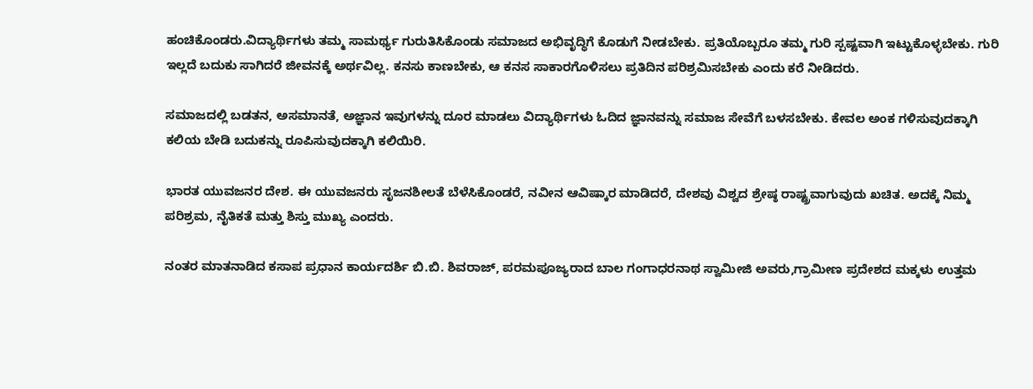ಹಂಚಿಕೊಂಡರು.ವಿದ್ಯಾರ್ಥಿಗಳು ತಮ್ಮ ಸಾಮರ್ಥ್ಯ ಗುರುತಿಸಿಕೊಂಡು ಸಮಾಜದ ಅಭಿವೃದ್ಧಿಗೆ ಕೊಡುಗೆ ನೀಡಬೇಕು. ಪ್ರತಿಯೊಬ್ಬರೂ ತಮ್ಮ ಗುರಿ ಸ್ಪಷ್ಟವಾಗಿ ಇಟ್ಟುಕೊಳ್ಳಬೇಕು. ಗುರಿ ಇಲ್ಲದೆ ಬದುಕು ಸಾಗಿದರೆ ಜೀವನಕ್ಕೆ ಅರ್ಥವಿಲ್ಲ. ಕನಸು ಕಾಣಬೇಕು, ಆ ಕನಸ ಸಾಕಾರಗೊಳಿಸಲು ಪ್ರತಿದಿನ ಪರಿಶ್ರಮಿಸಬೇಕು ಎಂದು ಕರೆ ನೀಡಿದರು.

ಸಮಾಜದಲ್ಲಿ ಬಡತನ, ಅಸಮಾನತೆ, ಅಜ್ಞಾನ ಇವುಗಳನ್ನು ದೂರ ಮಾಡಲು ವಿದ್ಯಾರ್ಥಿಗಳು ಓದಿದ ಜ್ಞಾನವನ್ನು ಸಮಾಜ ಸೇವೆಗೆ ಬಳಸಬೇಕು. ಕೇವಲ ಅಂಕ ಗಳಿಸುವುದಕ್ಕಾಗಿ ಕಲಿಯ ಬೇಡಿ ಬದುಕನ್ನು ರೂಪಿಸುವುದಕ್ಕಾಗಿ ಕಲಿಯಿರಿ.

ಭಾರತ ಯುವಜನರ ದೇಶ. ಈ ಯುವಜನರು ಸೃಜನಶೀಲತೆ ಬೆಳೆಸಿಕೊಂಡರೆ, ನವೀನ ಆವಿಷ್ಕಾರ ಮಾಡಿದರೆ, ದೇಶವು ವಿಶ್ವದ ಶ್ರೇಷ್ಠ ರಾಷ್ಟ್ರವಾಗುವುದು ಖಚಿತ. ಅದಕ್ಕೆ ನಿಮ್ಮ ಪರಿಶ್ರಮ, ನೈತಿಕತೆ ಮತ್ತು ಶಿಸ್ತು ಮುಖ್ಯ ಎಂದರು.

ನಂತರ ಮಾತನಾಡಿದ ಕಸಾಪ ಪ್ರಧಾನ ಕಾರ್ಯದರ್ಶಿ ಬಿ.ಬಿ. ಶಿವರಾಜ್, ಪರಮಪೂಜ್ಯರಾದ ಬಾಲ ಗಂಗಾಧರನಾಥ ಸ್ವಾಮೀಜಿ ಅವರು,ಗ್ರಾಮೀಣ ಪ್ರದೇಶದ ಮಕ್ಕಳು ಉತ್ತಮ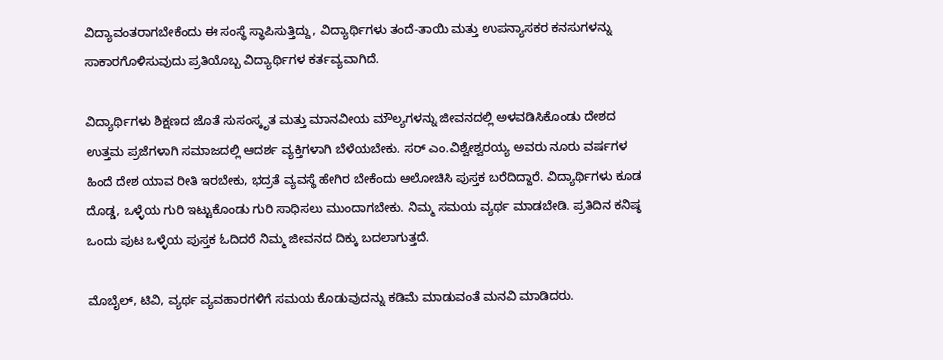ವಿದ್ಯಾವಂತರಾಗಬೇಕೆಂದು ಈ ಸಂಸ್ಥೆ ಸ್ಥಾಪಿಸುತ್ತಿದ್ದು, ವಿದ್ಯಾರ್ಥಿಗಳು ತಂದೆ-ತಾಯಿ ಮತ್ತು ಉಪನ್ಯಾಸಕರ ಕನಸುಗಳನ್ನು ಸಾಕಾರಗೊಳಿಸುವುದು ಪ್ರತಿಯೊಬ್ಬ ವಿದ್ಯಾರ್ಥಿಗಳ ಕರ್ತವ್ಯವಾಗಿದೆ.

ವಿದ್ಯಾರ್ಥಿಗಳು ಶಿಕ್ಷಣದ ಜೊತೆ ಸುಸಂಸ್ಕೃತ ಮತ್ತು ಮಾನವೀಯ ಮೌಲ್ಯಗಳನ್ನು ಜೀವನದಲ್ಲಿ ಅಳವಡಿಸಿಕೊಂಡು ದೇಶದ ಉತ್ತಮ ಪ್ರಜೆಗಳಾಗಿ ಸಮಾಜದಲ್ಲಿ ಆದರ್ಶ ವ್ಯಕ್ತಿಗಳಾಗಿ ಬೆಳೆಯಬೇಕು. ಸರ್ ಎಂ.ವಿಶ್ವೇಶ್ವರಯ್ಯ ಅವರು ನೂರು ವರ್ಷಗಳ ಹಿಂದೆ ದೇಶ ಯಾವ ರೀತಿ ಇರಬೇಕು, ಭದ್ರತೆ ವ್ಯವಸ್ಥೆ ಹೇಗಿರ ಬೇಕೆಂದು ಆಲೋಚಿಸಿ ಪುಸ್ತಕ ಬರೆದಿದ್ದಾರೆ. ವಿದ್ಯಾರ್ಥಿಗಳು ಕೂಡ ದೊಡ್ಡ, ಒಳ್ಳೆಯ ಗುರಿ ಇಟ್ಟುಕೊಂಡು ಗುರಿ ಸಾಧಿಸಲು ಮುಂದಾಗಬೇಕು. ನಿಮ್ಮ ಸಮಯ ವ್ಯರ್ಥ ಮಾಡಬೇಡಿ. ಪ್ರತಿದಿನ ಕನಿಷ್ಠ ಒಂದು ಪುಟ ಒಳ್ಳೆಯ ಪುಸ್ತಕ ಓದಿದರೆ ನಿಮ್ಮ ಜೀವನದ ದಿಕ್ಕು ಬದಲಾಗುತ್ತದೆ.

ಮೊಬೈಲ್, ಟಿವಿ, ವ್ಯರ್ಥ ವ್ಯವಹಾರಗಳಿಗೆ ಸಮಯ ಕೊಡುವುದನ್ನು ಕಡಿಮೆ ಮಾಡುವಂತೆ ಮನವಿ ಮಾಡಿದರು.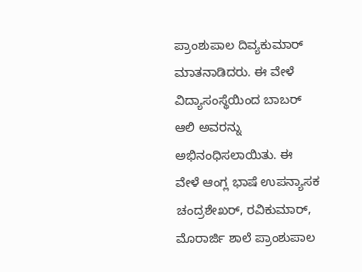ಪ್ರಾಂಶುಪಾಲ ದಿವ್ಯಕುಮಾರ್ ಮಾತನಾಡಿದರು. ಈ ವೇಳೆ ವಿದ್ಯಾಸಂಸ್ಥೆಯಿಂದ ಬಾಬರ್ ಆಲಿ ಅವರನ್ನು ಅಭಿನಂಧಿಸಲಾಯಿತು. ಈ ವೇಳೆ ಆಂಗ್ಲ ಭಾಷೆ ಉಪನ್ಯಾಸಕ ಚಂದ್ರಶೇಖರ್, ರವಿಕುಮಾರ್, ಮೊರಾರ್ಜಿ ಶಾಲೆ ಪ್ರಾಂಶುಪಾಲ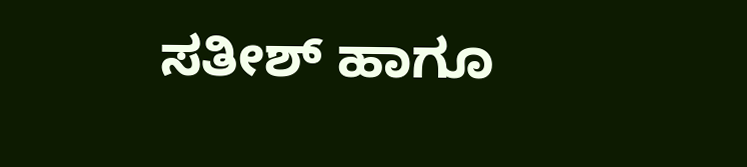ಸತೀಶ್ ಹಾಗೂ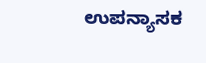ಉಪನ್ಯಾಸಕ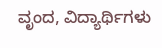ವೃಂದ, ವಿದ್ಯಾರ್ಥಿಗಳು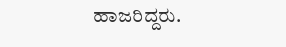ಹಾಜರಿದ್ದರು.